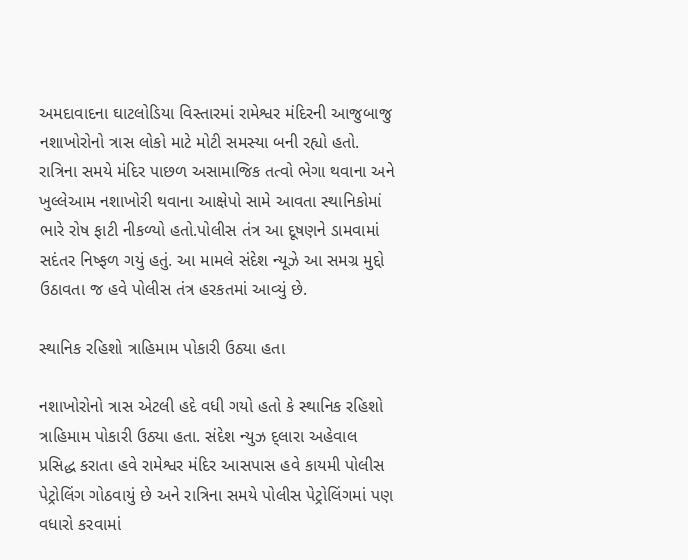અમદાવાદના ઘાટલોડિયા વિસ્તારમાં રામેશ્વર મંદિરની આજુબાજુ નશાખોરોનો ત્રાસ લોકો માટે મોટી સમસ્યા બની રહ્યો હતો. રાત્રિના સમયે મંદિર પાછળ અસામાજિક તત્વો ભેગા થવાના અને ખુલ્લેઆમ નશાખોરી થવાના આક્ષેપો સામે આવતા સ્થાનિકોમાં ભારે રોષ ફાટી નીકળ્યો હતો.પોલીસ તંત્ર આ દૂષણને ડામવામાં સદંતર નિષ્ફળ ગયું હતું. આ મામલે સંદેશ ન્યૂઝે આ સમગ્ર મુદ્દો ઉઠાવતા જ હવે પોલીસ તંત્ર હરકતમાં આવ્યું છે.

સ્થાનિક રહિશો ત્રાહિમામ પોકારી ઉઠ્યા હતા

નશાખોરોનો ત્રાસ એટલી હદે વધી ગયો હતો કે સ્થાનિક રહિશો ત્રાહિમામ પોકારી ઉઠ્યા હતા. સંદેશ ન્યુઝ દ્લારા અહેવાલ પ્રસિદ્ધ કરાતા હવે રામેશ્વર મંદિર આસપાસ હવે કાયમી પોલીસ પેટ્રોલિંગ ગોઠવાયું છે અને રાત્રિના સમયે પોલીસ પેટ્રોલિંગમાં પણ વધારો કરવામાં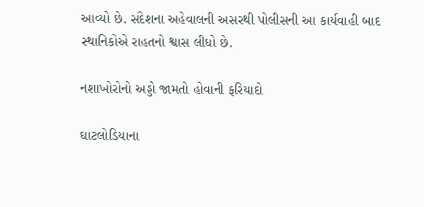આવ્યો છે. સંદેશના અહેવાલની અસરથી પોલીસની આ કાર્યવાહી બાદ સ્થાનિકોએ રાહતનો શ્વાસ લીધો છે.

નશાખોરોનો અડ્ડો જામતો હોવાની ફરિયાદો

ઘાટલોડિયાના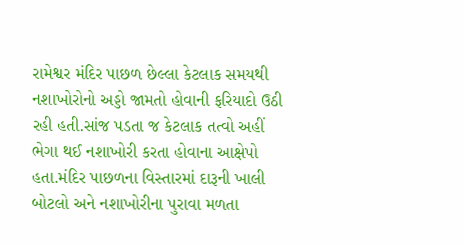રામેશ્વર મંદિર પાછળ છેલ્લા કેટલાક સમયથી નશાખોરોનો અડ્ડો જામતો હોવાની ફરિયાદો ઉઠી રહી હતી.સાંજ પડતા જ કેટલાક તત્વો અહીં ભેગા થઈ નશાખોરી કરતા હોવાના આક્ષેપો હતા.મંદિર પાછળના વિસ્તારમાં દારૂની ખાલી બોટલો અને નશાખોરીના પુરાવા મળતા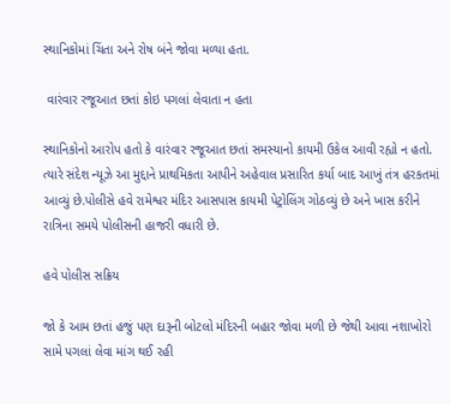સ્થાનિકોમાં ચિંતા અને રોષ બંને જોવા મળ્યા હતા.

 વારંવાર રજૂઆત છતાં કોઇ પગલાં લેવાતા ન હતા

સ્થાનિકોનો આરોપ હતો કે વારંવાર રજૂઆત છતાં સમસ્યાનો કાયમી ઉકેલ આવી રહ્યો ન હતો. ત્યારે સંદેશ ન્યૂઝે આ મુદ્દાને પ્રાથમિકતા આપીને અહેવાલ પ્રસારિત કર્યા બાદ આખું તંત્ર હરકતમાં આવ્યું છે.પોલીસે હવે રામેશ્વર મંદિર આસપાસ કાયમી પેટ્રોલિંગ ગોઠવ્યું છે અને ખાસ કરીને રાત્રિના સમયે પોલીસની હાજરી વધારી છે.

હવે પોલીસ સક્રિય

જો કે આમ છતાં હજું પણ દારૂની બોટલો મંદિરની બહાર જોવા મળી છે જેથી આવા નશાખોરો સામે પગલાં લેવા માંગ થઈ રહી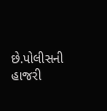છે.પોલીસની હાજરી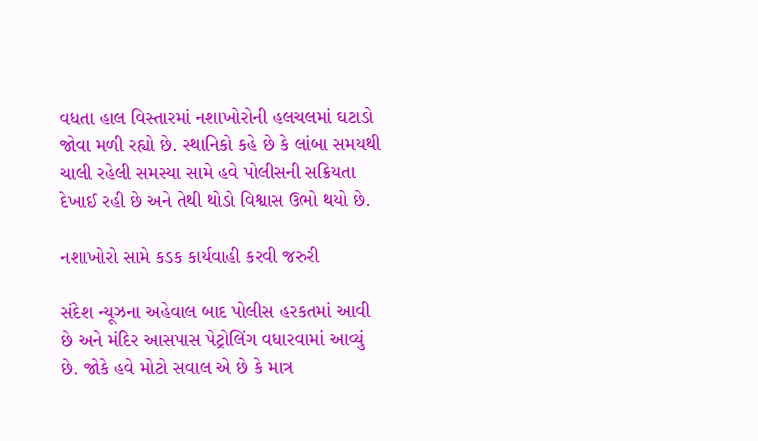વધતા હાલ વિસ્તારમાં નશાખોરોની હલચલમાં ઘટાડો જોવા મળી રહ્યો છે. સ્થાનિકો કહે છે કે લાંબા સમયથી ચાલી રહેલી સમસ્યા સામે હવે પોલીસની સક્રિયતા દેખાઈ રહી છે અને તેથી થોડો વિશ્વાસ ઉભો થયો છે.

નશાખોરો સામે કડક કાર્યવાહી કરવી જરુરી

સંદેશ ન્યૂઝના અહેવાલ બાદ પોલીસ હરકતમાં આવી છે અને મંદિર આસપાસ પેટ્રોલિંગ વધારવામાં આવ્યું છે. જોકે હવે મોટો સવાલ એ છે કે માત્ર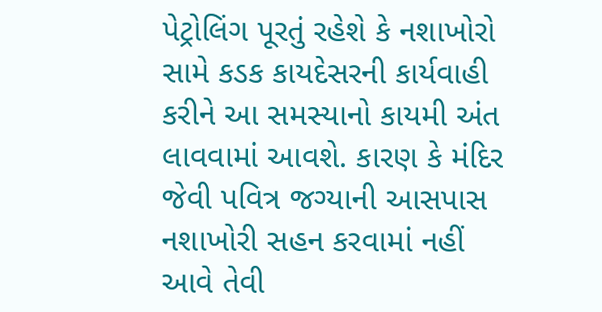પેટ્રોલિંગ પૂરતું રહેશે કે નશાખોરો સામે કડક કાયદેસરની કાર્યવાહી કરીને આ સમસ્યાનો કાયમી અંત લાવવામાં આવશે. કારણ કે મંદિર જેવી પવિત્ર જગ્યાની આસપાસ નશાખોરી સહન કરવામાં નહીં આવે તેવી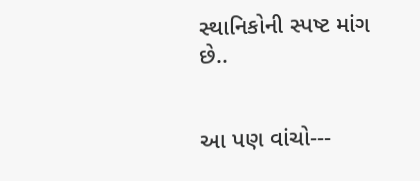સ્થાનિકોની સ્પષ્ટ માંગ છે..


આ પણ વાંચો---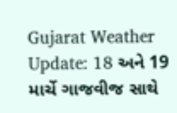Gujarat Weather Update: 18 અને 19 માર્ચે ગાજવીજ સાથે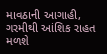માવઠાની આગાહી, ગરમીથી આંશિક રાહત મળશે